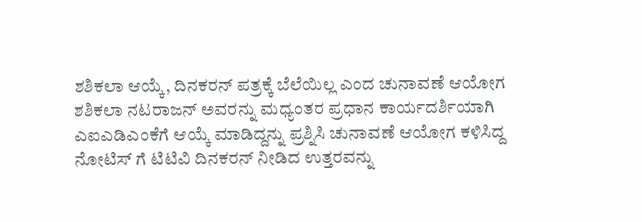ಶಶಿಕಲಾ ಆಯ್ಕೆ, ದಿನಕರನ್ ಪತ್ರಕ್ಕೆ ಬೆಲೆಯಿಲ್ಲ ಎಂದ ಚುನಾವಣೆ ಆಯೋಗ
ಶಶಿಕಲಾ ನಟರಾಜನ್ ಅವರನ್ನು ಮಧ್ಯಂತರ ಪ್ರಧಾನ ಕಾರ್ಯದರ್ಶಿಯಾಗಿ ಎಐಎಡಿಎಂಕೆಗೆ ಆಯ್ಕೆ ಮಾಡಿದ್ದನ್ನು ಪ್ರಶ್ನಿಸಿ ಚುನಾವಣೆ ಆಯೋಗ ಕಳಿಸಿದ್ದ ನೋಟಿಸ್ ಗೆ ಟಿಟಿವಿ ದಿನಕರನ್ ನೀಡಿದ ಉತ್ತರವನ್ನು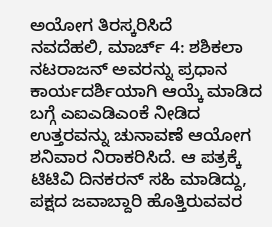ಅಯೋಗ ತಿರಸ್ಕರಿಸಿದೆ
ನವದೆಹಲಿ, ಮಾರ್ಚ್ 4: ಶಶಿಕಲಾ ನಟರಾಜನ್ ಅವರನ್ನು ಪ್ರಧಾನ ಕಾರ್ಯದರ್ಶಿಯಾಗಿ ಆಯ್ಕೆ ಮಾಡಿದ ಬಗ್ಗೆ ಎಐಎಡಿಎಂಕೆ ನೀಡಿದ ಉತ್ತರವನ್ನು ಚುನಾವಣೆ ಆಯೋಗ ಶನಿವಾರ ನಿರಾಕರಿಸಿದೆ. ಆ ಪತ್ರಕ್ಕೆ ಟಿಟಿವಿ ದಿನಕರನ್ ಸಹಿ ಮಾಡಿದ್ದು, ಪಕ್ಷದ ಜವಾಬ್ದಾರಿ ಹೊತ್ತಿರುವವರ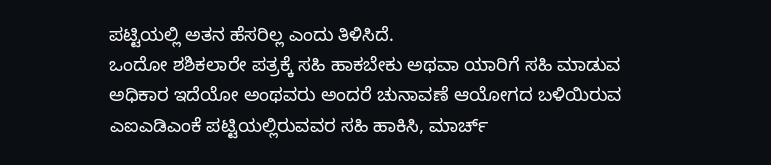ಪಟ್ಟಿಯಲ್ಲಿ ಅತನ ಹೆಸರಿಲ್ಲ ಎಂದು ತಿಳಿಸಿದೆ.
ಒಂದೋ ಶಶಿಕಲಾರೇ ಪತ್ರಕ್ಕೆ ಸಹಿ ಹಾಕಬೇಕು ಅಥವಾ ಯಾರಿಗೆ ಸಹಿ ಮಾಡುವ ಅಧಿಕಾರ ಇದೆಯೋ ಅಂಥವರು ಅಂದರೆ ಚುನಾವಣೆ ಆಯೋಗದ ಬಳಿಯಿರುವ ಎಐಎಡಿಎಂಕೆ ಪಟ್ಟಿಯಲ್ಲಿರುವವರ ಸಹಿ ಹಾಕಿಸಿ, ಮಾರ್ಚ್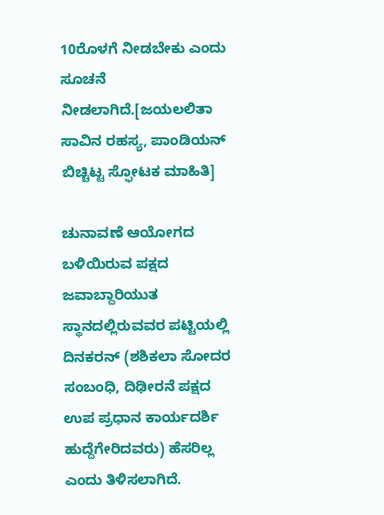10ರೊಳಗೆ ನೀಡಬೇಕು ಎಂದು ಸೂಚನೆ ನೀಡಲಾಗಿದೆ.[ಜಯಲಲಿತಾ ಸಾವಿನ ರಹಸ್ಯ, ಪಾಂಡಿಯನ್ ಬಿಚ್ಚಿಟ್ಟ ಸ್ಫೋಟಕ ಮಾಹಿತಿ]

ಚುನಾವಣೆ ಆಯೋಗದ ಬಳಿಯಿರುವ ಪಕ್ಷದ ಜವಾಬ್ದಾರಿಯುತ ಸ್ಥಾನದಲ್ಲಿರುವವರ ಪಟ್ಟಿಯಲ್ಲಿ ದಿನಕರನ್ (ಶಶಿಕಲಾ ಸೋದರ ಸಂಬಂಧಿ, ದಿಢೀರನೆ ಪಕ್ಷದ ಉಪ ಪ್ರಧಾನ ಕಾರ್ಯದರ್ಶಿ ಹುದ್ದೆಗೇರಿದವರು) ಹೆಸರಿಲ್ಲ ಎಂದು ತಿಳಿಸಲಾಗಿದೆ.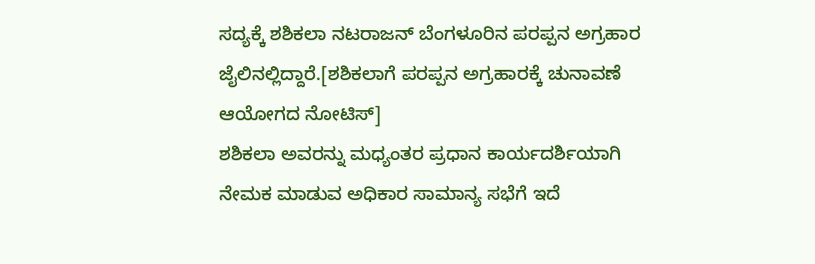ಸದ್ಯಕ್ಕೆ ಶಶಿಕಲಾ ನಟರಾಜನ್ ಬೆಂಗಳೂರಿನ ಪರಪ್ಪನ ಅಗ್ರಹಾರ ಜೈಲಿನಲ್ಲಿದ್ದಾರೆ.[ಶಶಿಕಲಾಗೆ ಪರಪ್ಪನ ಅಗ್ರಹಾರಕ್ಕೆ ಚುನಾವಣೆ ಆಯೋಗದ ನೋಟಿಸ್]
ಶಶಿಕಲಾ ಅವರನ್ನು ಮಧ್ಯಂತರ ಪ್ರಧಾನ ಕಾರ್ಯದರ್ಶಿಯಾಗಿ ನೇಮಕ ಮಾಡುವ ಅಧಿಕಾರ ಸಾಮಾನ್ಯ ಸಭೆಗೆ ಇದೆ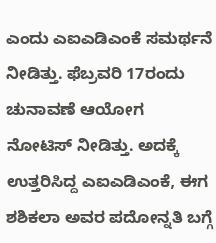ಎಂದು ಎಐಎಡಿಎಂಕೆ ಸಮರ್ಥನೆ ನೀಡಿತ್ತು. ಫೆಬ್ರವರಿ 17ರಂದು ಚುನಾವಣೆ ಆಯೋಗ ನೋಟಿಸ್ ನೀಡಿತ್ತು. ಅದಕ್ಕೆ ಉತ್ತರಿಸಿದ್ದ ಎಐಎಡಿಎಂಕೆ, ಈಗ ಶಶಿಕಲಾ ಅವರ ಪದೋನ್ನತಿ ಬಗ್ಗೆ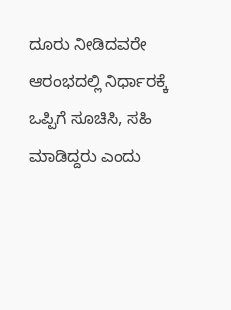ದೂರು ನೀಡಿದವರೇ ಆರಂಭದಲ್ಲಿ ನಿರ್ಧಾರಕ್ಕೆ ಒಪ್ಪಿಗೆ ಸೂಚಿಸಿ, ಸಹಿ ಮಾಡಿದ್ದರು ಎಂದು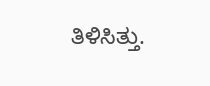ತಿಳಿಸಿತ್ತು.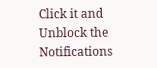Click it and Unblock the Notifications